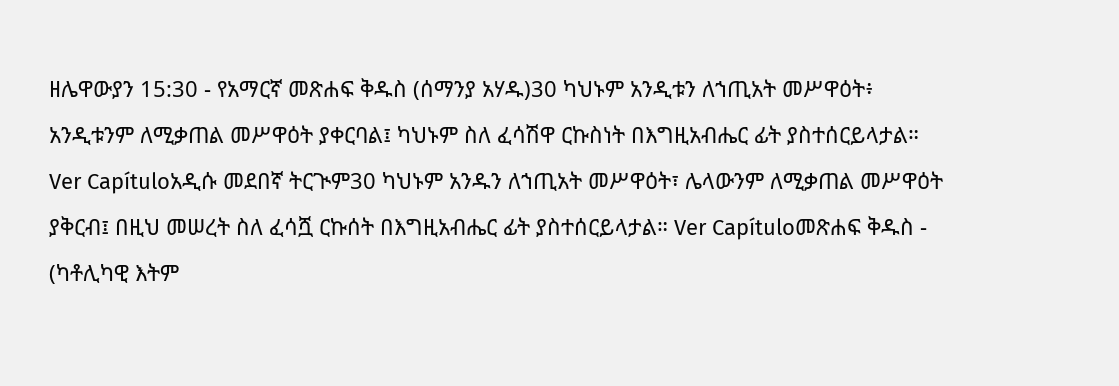ዘሌዋውያን 15:30 - የአማርኛ መጽሐፍ ቅዱስ (ሰማንያ አሃዱ)30 ካህኑም አንዲቱን ለኀጢአት መሥዋዕት፥ አንዲቱንም ለሚቃጠል መሥዋዕት ያቀርባል፤ ካህኑም ስለ ፈሳሽዋ ርኩስነት በእግዚአብሔር ፊት ያስተሰርይላታል። Ver Capítuloአዲሱ መደበኛ ትርጒም30 ካህኑም አንዱን ለኀጢአት መሥዋዕት፣ ሌላውንም ለሚቃጠል መሥዋዕት ያቅርብ፤ በዚህ መሠረት ስለ ፈሳሿ ርኩሰት በእግዚአብሔር ፊት ያስተሰርይላታል። Ver Capítuloመጽሐፍ ቅዱስ - (ካቶሊካዊ እትም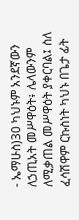- ኤማሁስ)30 ካህኑም አንደኛውን ለኃጢአት መሥዋዕት፥ ሌላውንም ለሚቃጠል መሥዋዕት ያቀርባል፤ ስለ ፈሳሽዋም ርኩስነት ካህኑ በጌታ ፊት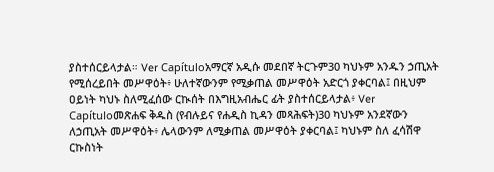ያስተሰርይላታል። Ver Capítuloአማርኛ አዲሱ መደበኛ ትርጉም30 ካህኑም አንዱን ኃጢአት የሚሰረይበት መሥዋዕት፥ ሁለተኛውንም የሚቃጠል መሥዋዕት አድርጎ ያቀርባል፤ በዚህም ዐይነት ካህኑ ስለሚፈሰው ርኲሰት በእግዚአብሔር ፊት ያስተሰርይላታል፥ Ver Capítuloመጽሐፍ ቅዱስ (የብሉይና የሐዲስ ኪዳን መጻሕፍት)30 ካህኑም አንደኛውን ለኃጢአት መሥዋዕት፥ ሌላውንም ለሚቃጠል መሥዋዕት ያቀርባል፤ ካህኑም ስለ ፈሳሽዋ ርኩስነት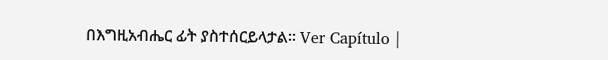በእግዚአብሔር ፊት ያስተሰርይላታል። Ver Capítulo |